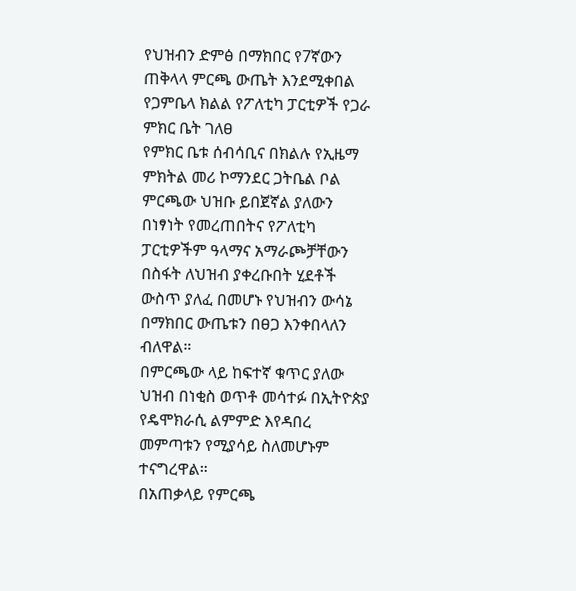የህዝብን ድምፅ በማክበር የ7ኛውን ጠቅላላ ምርጫ ውጤት እንደሚቀበል የጋምቤላ ክልል የፖለቲካ ፓርቲዎች የጋራ ምክር ቤት ገለፀ
የምክር ቤቱ ሰብሳቢና በክልሉ የኢዜማ ምክትል መሪ ኮማንደር ጋትቤል ቦል ምርጫው ህዝቡ ይበጀኛል ያለውን በነፃነት የመረጠበትና የፖለቲካ ፓርቲዎችም ዓላማና አማራጮቻቸውን በስፋት ለህዝብ ያቀረቡበት ሂደቶች ውስጥ ያለፈ በመሆኑ የህዝብን ውሳኔ በማክበር ውጤቱን በፀጋ እንቀበላለን ብለዋል።
በምርጫው ላይ ከፍተኛ ቁጥር ያለው ህዝብ በነቂስ ወጥቶ መሳተፉ በኢትዮጵያ የዴሞክራሲ ልምምድ እየዳበረ መምጣቱን የሚያሳይ ስለመሆኑም ተናግረዋል።
በአጠቃላይ የምርጫ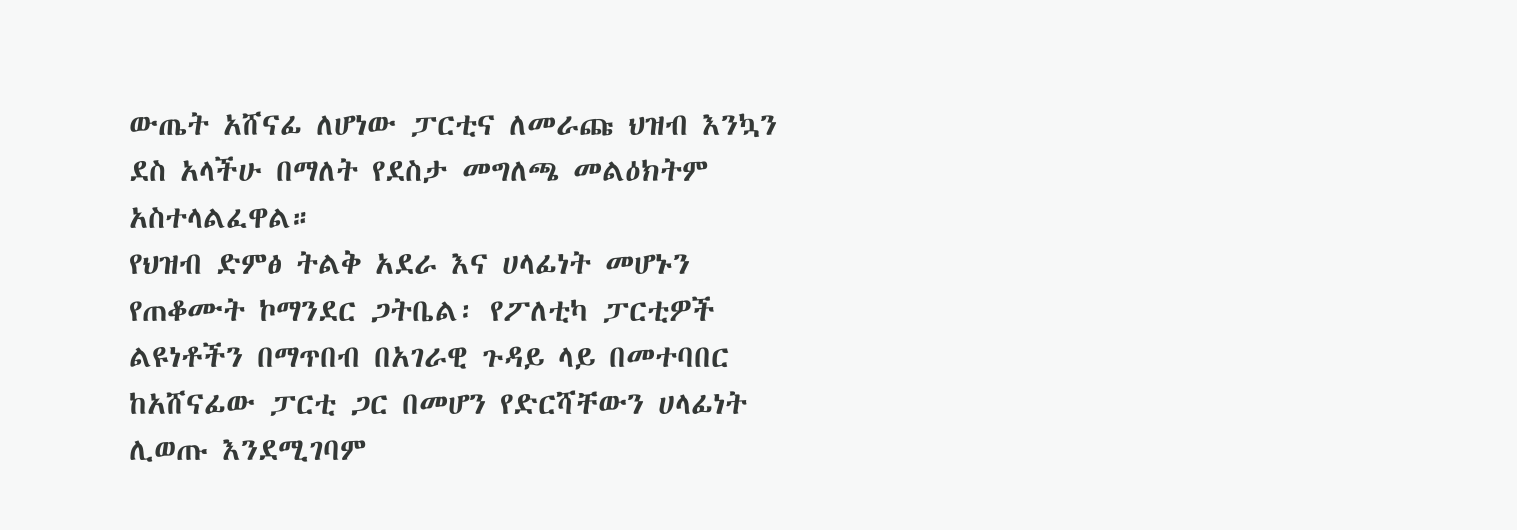ውጤት አሸናፊ ለሆነው ፓርቲና ለመራጩ ህዝብ እንኳን ደስ አላችሁ በማለት የደስታ መግለጫ መልዕክትም አስተላልፈዋል።
የህዝብ ድምፅ ትልቅ አደራ እና ሀላፊነት መሆኑን የጠቆሙት ኮማንደር ጋትቤል፡ የፖለቲካ ፓርቲዎች ልዩነቶችን በማጥበብ በአገራዊ ጉዳይ ላይ በመተባበር ከአሸናፊው ፓርቲ ጋር በመሆን የድርሻቸውን ሀላፊነት ሊወጡ እንደሚገባም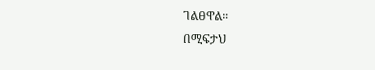ገልፀዋል።
በሚፍታህ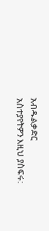አብዱልቃድር
አስተያየትዎን እዚህ ያስፍሩ: